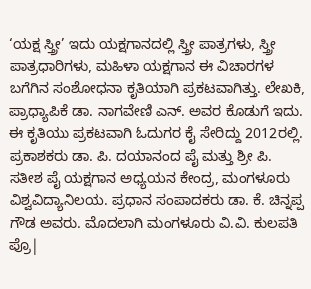‘ಯಕ್ಷ ಸ್ತ್ರೀ’ ಇದು ಯಕ್ಷಗಾನದಲ್ಲಿ ಸ್ತ್ರೀ ಪಾತ್ರಗಳು, ಸ್ತ್ರೀ ಪಾತ್ರಧಾರಿಗಳು, ಮಹಿಳಾ ಯಕ್ಷಗಾನ ಈ ವಿಚಾರಗಳ ಬಗೆಗಿನ ಸಂಶೋಧನಾ ಕೃತಿಯಾಗಿ ಪ್ರಕಟವಾಗಿತ್ತು. ಲೇಖಕಿ, ಪ್ರಾಧ್ಯಾಪಿಕೆ ಡಾ. ನಾಗವೇಣಿ ಎನ್. ಅವರ ಕೊಡುಗೆ ಇದು.
ಈ ಕೃತಿಯು ಪ್ರಕಟವಾಗಿ ಓದುಗರ ಕೈ ಸೇರಿದ್ದು 2012ರಲ್ಲಿ. ಪ್ರಕಾಶಕರು ಡಾ. ಪಿ. ದಯಾನಂದ ಪೈ ಮತ್ತು ಶ್ರೀ ಪಿ. ಸತೀಶ ಪೈ ಯಕ್ಷಗಾನ ಅಧ್ಯಯನ ಕೇಂದ್ರ, ಮಂಗಳೂರು ವಿಶ್ವವಿದ್ಯಾನಿಲಯ. ಪ್ರಧಾನ ಸಂಪಾದಕರು ಡಾ. ಕೆ. ಚಿನ್ನಪ್ಪ ಗೌಡ ಅವರು. ಮೊದಲಾಗಿ ಮಂಗಳೂರು ವಿ.ವಿ. ಕುಲಪತಿ ಪ್ರೊ|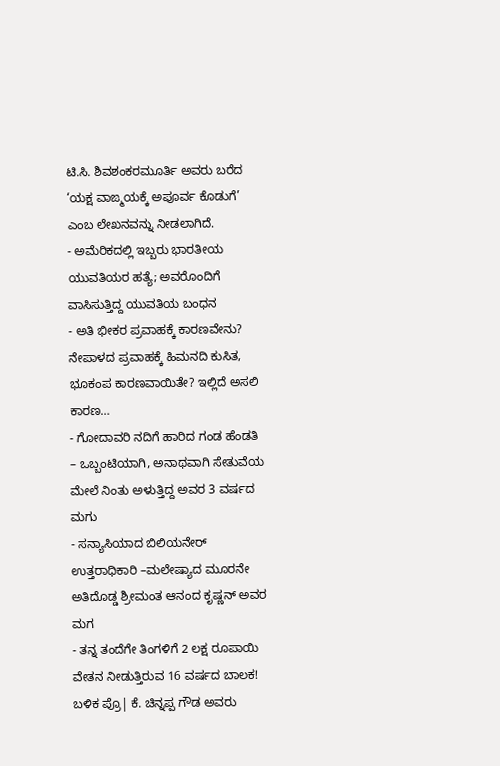ಟಿ.ಸಿ. ಶಿವಶಂಕರಮೂರ್ತಿ ಅವರು ಬರೆದ ‘ಯಕ್ಷ ವಾಙ್ಮಯಕ್ಕೆ ಅಪೂರ್ವ ಕೊಡುಗೆ’ ಎಂಬ ಲೇಖನವನ್ನು ನೀಡಲಾಗಿದೆ.
- ಅಮೆರಿಕದಲ್ಲಿ ಇಬ್ಬರು ಭಾರತೀಯ ಯುವತಿಯರ ಹತ್ಯೆ; ಅವರೊಂದಿಗೆ ವಾಸಿಸುತ್ತಿದ್ದ ಯುವತಿಯ ಬಂಧನ
- ಅತಿ ಭೀಕರ ಪ್ರವಾಹಕ್ಕೆ ಕಾರಣವೇನು? ನೇಪಾಳದ ಪ್ರವಾಹಕ್ಕೆ ಹಿಮನದಿ ಕುಸಿತ, ಭೂಕಂಪ ಕಾರಣವಾಯಿತೇ? ಇಲ್ಲಿದೆ ಅಸಲಿ ಕಾರಣ…
- ಗೋದಾವರಿ ನದಿಗೆ ಹಾರಿದ ಗಂಡ ಹೆಂಡತಿ – ಒಬ್ಬಂಟಿಯಾಗಿ, ಅನಾಥವಾಗಿ ಸೇತುವೆಯ ಮೇಲೆ ನಿಂತು ಅಳುತ್ತಿದ್ದ ಅವರ 3 ವರ್ಷದ ಮಗು
- ಸನ್ಯಾಸಿಯಾದ ಬಿಲಿಯನೇರ್ ಉತ್ತರಾಧಿಕಾರಿ –ಮಲೇಷ್ಯಾದ ಮೂರನೇ ಅತಿದೊಡ್ಡ ಶ್ರೀಮಂತ ಆನಂದ ಕೃಷ್ಣನ್ ಅವರ ಮಗ
- ತನ್ನ ತಂದೆಗೇ ತಿಂಗಳಿಗೆ 2 ಲಕ್ಷ ರೂಪಾಯಿ ವೇತನ ನೀಡುತ್ತಿರುವ 16 ವರ್ಷದ ಬಾಲಕ!
ಬಳಿಕ ಪ್ರೊ| ಕೆ. ಚಿನ್ನಪ್ಪ ಗೌಡ ಅವರು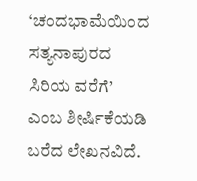‘ಚಂದಭಾಮೆಯಿಂದ ಸತ್ಯನಾಪುರದ ಸಿರಿಯ ವರೆಗೆ’ ಎಂಬ ಶೀರ್ಷಿಕೆಯಡಿ ಬರೆದ ಲೇಖನವಿದೆ.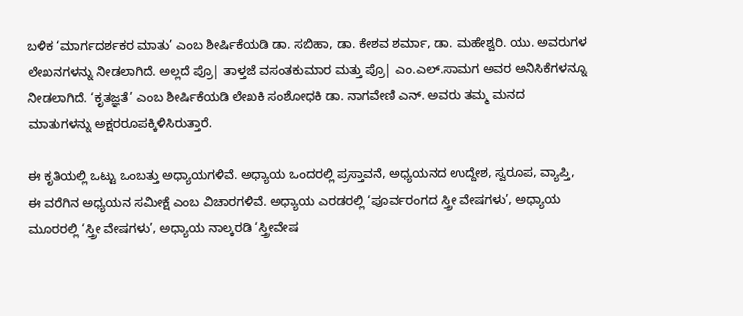ಬಳಿಕ ‘ಮಾರ್ಗದರ್ಶಕರ ಮಾತು’ ಎಂಬ ಶೀರ್ಷಿಕೆಯಡಿ ಡಾ. ಸಬಿಹಾ, ಡಾ. ಕೇಶವ ಶರ್ಮಾ, ಡಾ. ಮಹೇಶ್ವರಿ. ಯು. ಅವರುಗಳ ಲೇಖನಗಳನ್ನು ನೀಡಲಾಗಿದೆ. ಅಲ್ಲದೆ ಪ್ರೊ| ತಾಳ್ತಜೆ ವಸಂತಕುಮಾರ ಮತ್ತು ಪ್ರೊ| ಎಂ.ಎಲ್.ಸಾಮಗ ಅವರ ಅನಿಸಿಕೆಗಳನ್ನೂ ನೀಡಲಾಗಿದೆ. ‘ಕೃತಜ್ಞತೆ’ ಎಂಬ ಶೀರ್ಷಿಕೆಯಡಿ ಲೇಖಕಿ ಸಂಶೋಧಕಿ ಡಾ. ನಾಗವೇಣಿ ಎನ್. ಅವರು ತಮ್ಮ ಮನದ ಮಾತುಗಳನ್ನು ಅಕ್ಷರರೂಪಕ್ಕಿಳಿಸಿರುತ್ತಾರೆ.

ಈ ಕೃತಿಯಲ್ಲಿ ಒಟ್ಟು ಒಂಬತ್ತು ಅಧ್ಯಾಯಗಳಿವೆ. ಅಧ್ಯಾಯ ಒಂದರಲ್ಲಿ ಪ್ರಸ್ತಾವನೆ, ಅಧ್ಯಯನದ ಉದ್ದೇಶ, ಸ್ವರೂಪ, ವ್ಯಾಪ್ತಿ, ಈ ವರೆಗಿನ ಅಧ್ಯಯನ ಸಮೀಕ್ಷೆ ಎಂಬ ವಿಚಾರಗಳಿವೆ. ಅಧ್ಯಾಯ ಎರಡರಲ್ಲಿ ‘ಪೂರ್ವರಂಗದ ಸ್ತ್ರೀ ವೇಷಗಳು’, ಅಧ್ಯಾಯ ಮೂರರಲ್ಲಿ ‘ಸ್ತ್ರೀ ವೇಷಗಳು’, ಅಧ್ಯಾಯ ನಾಲ್ಕರಡಿ ‘ಸ್ತ್ರೀವೇಷ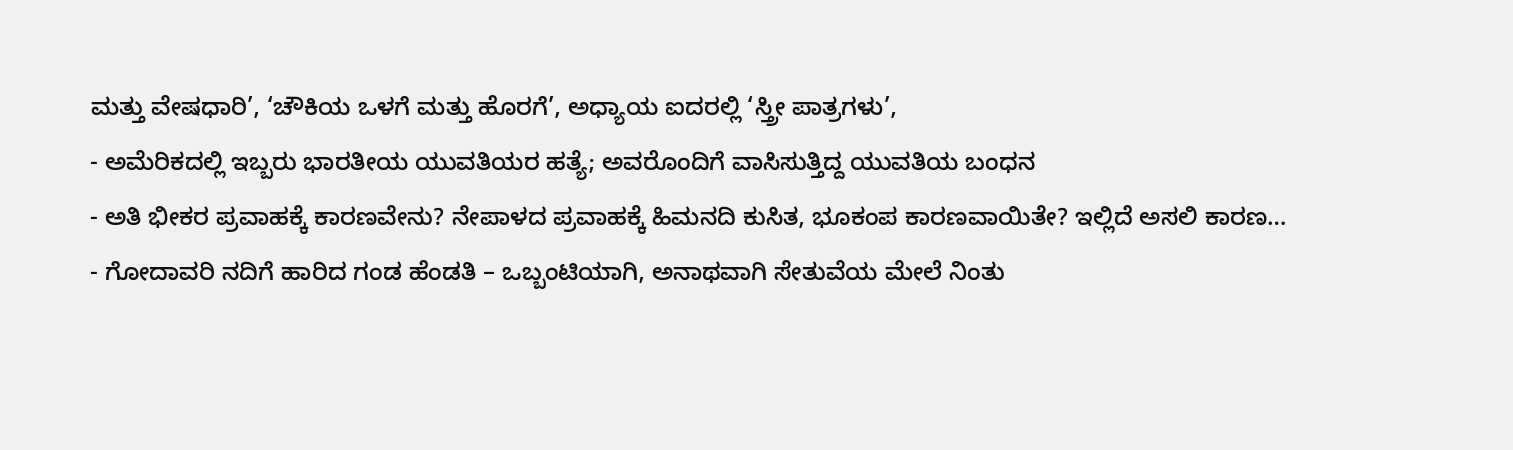ಮತ್ತು ವೇಷಧಾರಿ’, ‘ಚೌಕಿಯ ಒಳಗೆ ಮತ್ತು ಹೊರಗೆ’, ಅಧ್ಯಾಯ ಐದರಲ್ಲಿ ‘ಸ್ತ್ರೀ ಪಾತ್ರಗಳು’,
- ಅಮೆರಿಕದಲ್ಲಿ ಇಬ್ಬರು ಭಾರತೀಯ ಯುವತಿಯರ ಹತ್ಯೆ; ಅವರೊಂದಿಗೆ ವಾಸಿಸುತ್ತಿದ್ದ ಯುವತಿಯ ಬಂಧನ
- ಅತಿ ಭೀಕರ ಪ್ರವಾಹಕ್ಕೆ ಕಾರಣವೇನು? ನೇಪಾಳದ ಪ್ರವಾಹಕ್ಕೆ ಹಿಮನದಿ ಕುಸಿತ, ಭೂಕಂಪ ಕಾರಣವಾಯಿತೇ? ಇಲ್ಲಿದೆ ಅಸಲಿ ಕಾರಣ…
- ಗೋದಾವರಿ ನದಿಗೆ ಹಾರಿದ ಗಂಡ ಹೆಂಡತಿ – ಒಬ್ಬಂಟಿಯಾಗಿ, ಅನಾಥವಾಗಿ ಸೇತುವೆಯ ಮೇಲೆ ನಿಂತು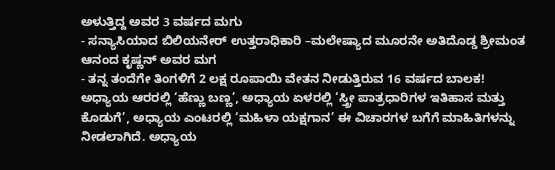ಅಳುತ್ತಿದ್ದ ಅವರ 3 ವರ್ಷದ ಮಗು
- ಸನ್ಯಾಸಿಯಾದ ಬಿಲಿಯನೇರ್ ಉತ್ತರಾಧಿಕಾರಿ –ಮಲೇಷ್ಯಾದ ಮೂರನೇ ಅತಿದೊಡ್ಡ ಶ್ರೀಮಂತ ಆನಂದ ಕೃಷ್ಣನ್ ಅವರ ಮಗ
- ತನ್ನ ತಂದೆಗೇ ತಿಂಗಳಿಗೆ 2 ಲಕ್ಷ ರೂಪಾಯಿ ವೇತನ ನೀಡುತ್ತಿರುವ 16 ವರ್ಷದ ಬಾಲಕ!
ಅಧ್ಯಾಯ ಆರರಲ್ಲಿ ‘ಹೆಣ್ಣು ಬಣ್ಣ’, ಅಧ್ಯಾಯ ಏಳರಲ್ಲಿ ‘ಸ್ತ್ರೀ ಪಾತ್ರಧಾರಿಗಳ ಇತಿಹಾಸ ಮತ್ತು ಕೊಡುಗೆ’, ಅಧ್ಯಾಯ ಎಂಟರಲ್ಲಿ ‘ಮಹಿಳಾ ಯಕ್ಷಗಾನ’ ಈ ವಿಚಾರಗಳ ಬಗೆಗೆ ಮಾಹಿತಿಗಳನ್ನು ನೀಡಲಾಗಿದೆ. ಅಧ್ಯಾಯ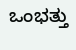ಒಂಭತ್ತು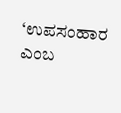‘ಉಪಸಂಹಾರ ಎಂಬ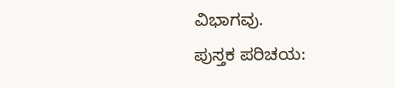ವಿಭಾಗವು.
ಪುಸ್ತಕ ಪರಿಚಯ: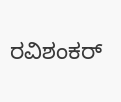ರವಿಶಂಕರ್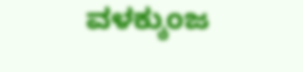ವಳಕ್ಕುಂಜ